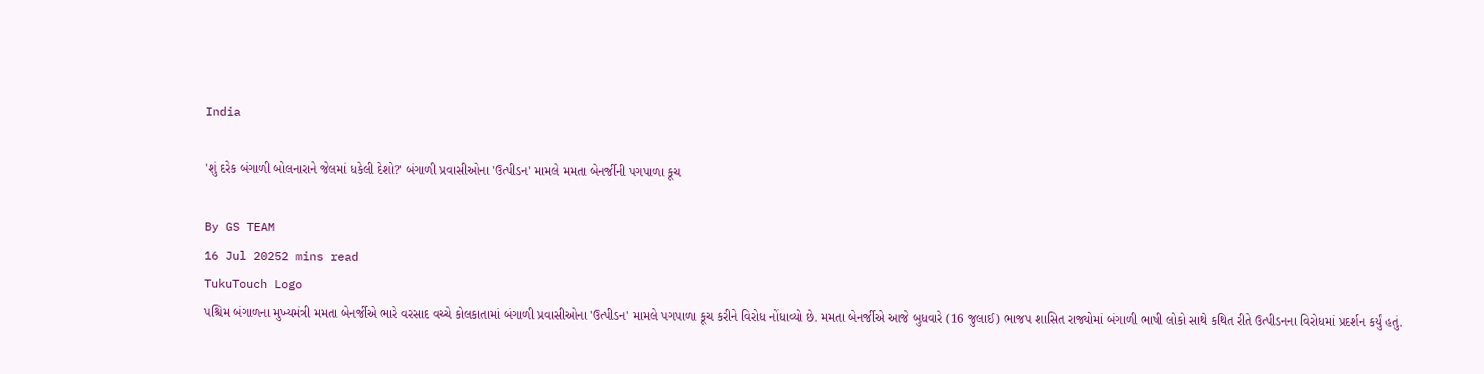India

'શું દરેક બંગાળી બોલનારાને જેલમાં ધકેલી દેશો?' બંગાળી પ્રવાસીઓના 'ઉત્પીડન' મામલે મમતા બેનર્જીની પગપાળા કૂચ

By GS TEAM
16 Jul 20252 mins read
TukuTouch Logo
પશ્ચિમ બંગાળના મુખ્યમંત્રી મમતા બેનર્જીએ ભારે વરસાદ વચ્ચે કોલકાતામાં બંગાળી પ્રવાસીઓના 'ઉત્પીડન' મામલે પગપાળા કૂચ કરીને વિરોધ નોંધાવ્યો છે. મમતા બેનર્જીએ આજે બુધવારે (16 જુલાઈ) ભાજપ શાસિત રાજ્યોમાં બંગાળી ભાષી લોકો સાથે કથિત રીતે ઉત્પીડનના વિરોધમાં પ્રદર્શન કર્યું હતું.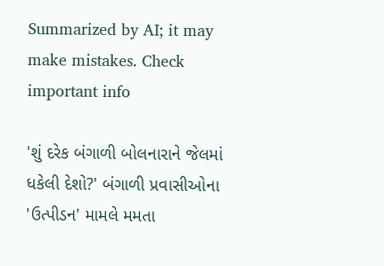Summarized by AI; it may make mistakes. Check important info

'શું દરેક બંગાળી બોલનારાને જેલમાં ધકેલી દેશો?' બંગાળી પ્રવાસીઓના 'ઉત્પીડન' મામલે મમતા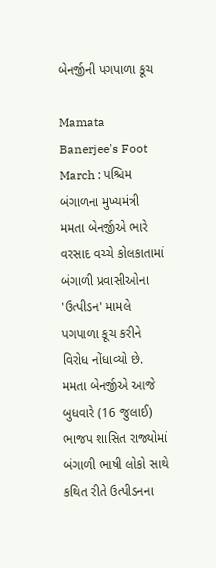બેનર્જીની પગપાળા કૂચ

Mamata Banerjee's Foot March : પશ્ચિમ બંગાળના મુખ્યમંત્રી મમતા બેનર્જીએ ભારે વરસાદ વચ્ચે કોલકાતામાં બંગાળી પ્રવાસીઓના 'ઉત્પીડન' મામલે પગપાળા કૂચ કરીને વિરોધ નોંધાવ્યો છે. મમતા બેનર્જીએ આજે બુધવારે (16 જુલાઈ) ભાજપ શાસિત રાજ્યોમાં બંગાળી ભાષી લોકો સાથે કથિત રીતે ઉત્પીડનના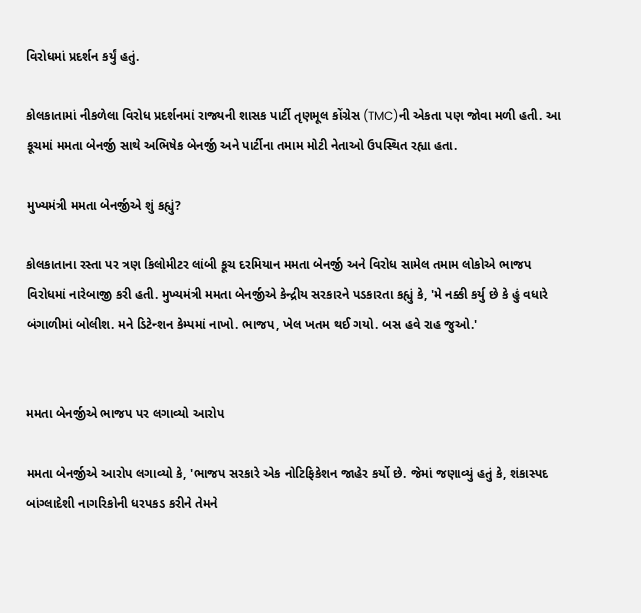વિરોધમાં પ્રદર્શન કર્યું હતું.

કોલકાતામાં નીકળેલા વિરોધ પ્રદર્શનમાં રાજ્યની શાસક પાર્ટી તૃણમૂલ કોંગ્રેસ (TMC)ની એકતા પણ જોવા મળી હતી. આ કૂચમાં મમતા બેનર્જી સાથે અભિષેક બેનર્જી અને પાર્ટીના તમામ મોટી નેતાઓ ઉપસ્થિત રહ્યા હતા.

મુખ્યમંત્રી મમતા બેનર્જીએ શું કહ્યું?

કોલકાતાના રસ્તા પર ત્રણ કિલોમીટર લાંબી કૂચ દરમિયાન મમતા બેનર્જી અને વિરોધ સામેલ તમામ લોકોએ ભાજપ વિરોધમાં નારેબાજી કરી હતી. મુખ્યમંત્રી મમતા બેનર્જીએ કેન્દ્રીય સરકારને પડકારતા કહ્યું કે, 'મે નક્કી કર્યુ છે કે હું વધારે બંગાળીમાં બોલીશ. મને ડિટેન્શન કેમ્પમાં નાખો. ભાજપ, ખેલ ખતમ થઈ ગયો. બસ હવે રાહ જુઓ.'


મમતા બેનર્જીએ ભાજપ પર લગાવ્યો આરોપ

મમતા બેનર્જીએ આરોપ લગાવ્યો કે, 'ભાજપ સરકારે એક નોટિફિકેશન જાહેર કર્યો છે. જેમાં જણાવ્યું હતું કે, શંકાસ્પદ બાંગ્લાદેશી નાગરિકોની ધરપકડ કરીને તેમને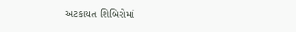અટકાયત શિબિરોમાં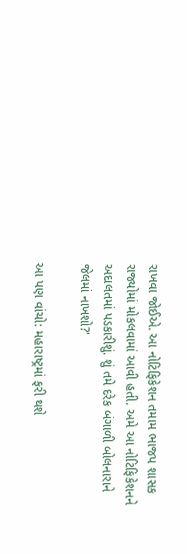રાખવા જોઈએ. આ નોટિફિકેશન તમામ ભાજપ શાસક રાજ્યોમાં મોકલવામાં આવી હતી. અમે આ નોટિફિકેશનને અદાલતમાં પડકારીશું. શું તમે દરેક બંગાળી બોલનારાને જેલમાં નાખશો?'

આ પણ વાંચો: મહારાષ્ટ્રમાં ફરી થશે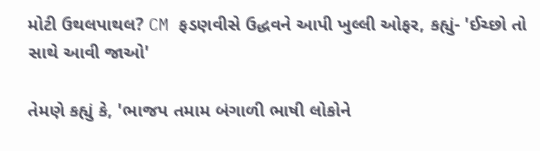મોટી ઉથલપાથલ? CM ફડણવીસે ઉદ્ધવને આપી ખુલ્લી ઓફર, કહ્યું- 'ઈચ્છો તો સાથે આવી જાઓ'

તેમણે કહ્યું કે, 'ભાજપ તમામ બંગાળી ભાષી લોકોને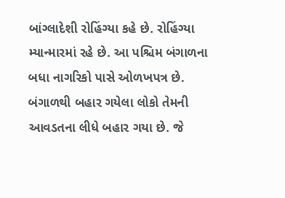બાંગ્લાદેશી રોહિંગ્યા કહે છે. રોહિંગ્યા મ્યાન્મારમાં રહે છે. આ પશ્ચિમ બંગાળના બધા નાગરિકો પાસે ઓળખપત્ર છે. બંગાળથી બહાર ગયેલા લોકો તેમની આવડતના લીધે બહાર ગયા છે. જે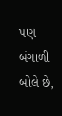પણ બંગાળી બોલે છે,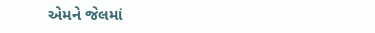એમને જેલમાં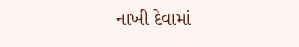નાખી દેવામાં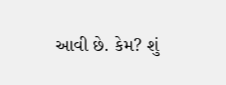આવી છે. કેમ? શું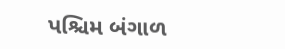પશ્ચિમ બંગાળ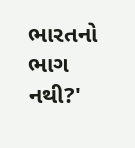ભારતનો ભાગ નથી?'